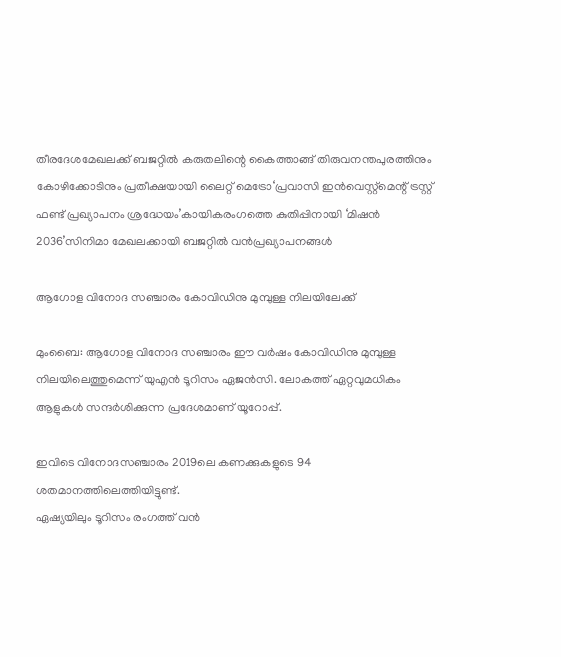തീരദേശമേഖലക്ക് ബജറ്റിൽ കരുതലിന്റെ കൈത്താങ്ങ് തിരുവനന്തപുരത്തിനും കോഴിക്കോടിനും പ്രതീക്ഷയായി ലൈറ്റ് മെട്രോ‘പ്രവാസി ഇൻവെസ്റ്റ്‌മെന്റ് ട്രസ്റ്റ് ഫണ്ട് പ്രഖ്യാപനം ശ്രദ്ധേയം’കായികരംഗത്തെ കുതിപ്പിനായി ‘മിഷൻ 2036’സിനിമാ മേഖലക്കായി ബജറ്റിൽ വൻപ്രഖ്യാപനങ്ങൾ

ആഗോള വിനോദ സഞ്ചാരം കോവിഡിനു മുമ്പുള്ള നിലയിലേക്ക്

മുംബൈ: ആഗോള വിനോദ സഞ്ചാരം ഈ വര്‍ഷം കോവിഡിനു മുമ്പുള്ള നിലയിലെത്തുമെന്ന് യുഎന്‍ ടൂറിസം ഏജന്‍സി. ലോകത്ത് ഏറ്റവുമധികം ആളുകള്‍ സന്ദര്‍ശിക്കുന്ന പ്രദേശമാണ് യൂറോപ്പ്.

ഇവിടെ വിനോദസഞ്ചാരം 2019ലെ കണക്കുകളുടെ 94 ശതമാനത്തിലെത്തിയിട്ടുണ്ട്.
ഏഷ്യയിലും ടൂറിസം രംഗത്ത് വന്‍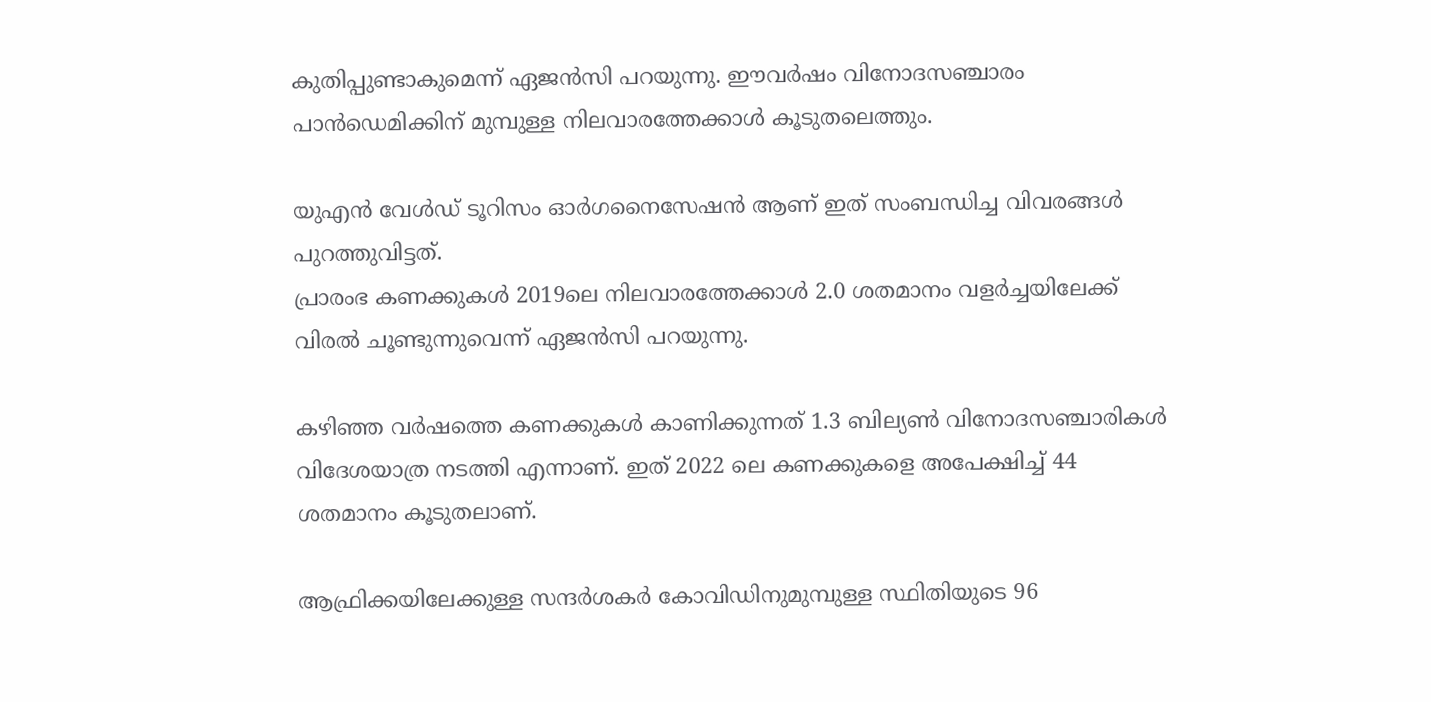കുതിപ്പുണ്ടാകുമെന്ന് ഏജന്‍സി പറയുന്നു. ഈവര്‍ഷം വിനോദസഞ്ചാരം പാന്‍ഡെമിക്കിന് മുമ്പുള്ള നിലവാരത്തേക്കാള്‍ കൂടുതലെത്തും.

യുഎന്‍ വേള്‍ഡ് ടൂറിസം ഓര്‍ഗനൈസേഷന്‍ ആണ് ഇത് സംബന്ധിച്ച വിവരങ്ങള്‍ പുറത്തുവിട്ടത്.
പ്രാരംഭ കണക്കുകള്‍ 2019ലെ നിലവാരത്തേക്കാള്‍ 2.0 ശതമാനം വളര്‍ച്ചയിലേക്ക് വിരല്‍ ചൂണ്ടുന്നുവെന്ന് ഏജന്‍സി പറയുന്നു.

കഴിഞ്ഞ വര്‍ഷത്തെ കണക്കുകള്‍ കാണിക്കുന്നത് 1.3 ബില്യണ്‍ വിനോദസഞ്ചാരികള്‍ വിദേശയാത്ര നടത്തി എന്നാണ്. ഇത് 2022 ലെ കണക്കുകളെ അപേക്ഷിച്ച് 44 ശതമാനം കൂടുതലാണ്.

ആഫ്രിക്കയിലേക്കുള്ള സന്ദര്‍ശകര്‍ കോവിഡിനുമുമ്പുള്ള സ്ഥിതിയുടെ 96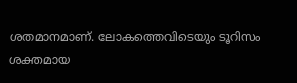ശതമാനമാണ്. ലോകത്തെവിടെയും ടൂറിസം ശക്തമായ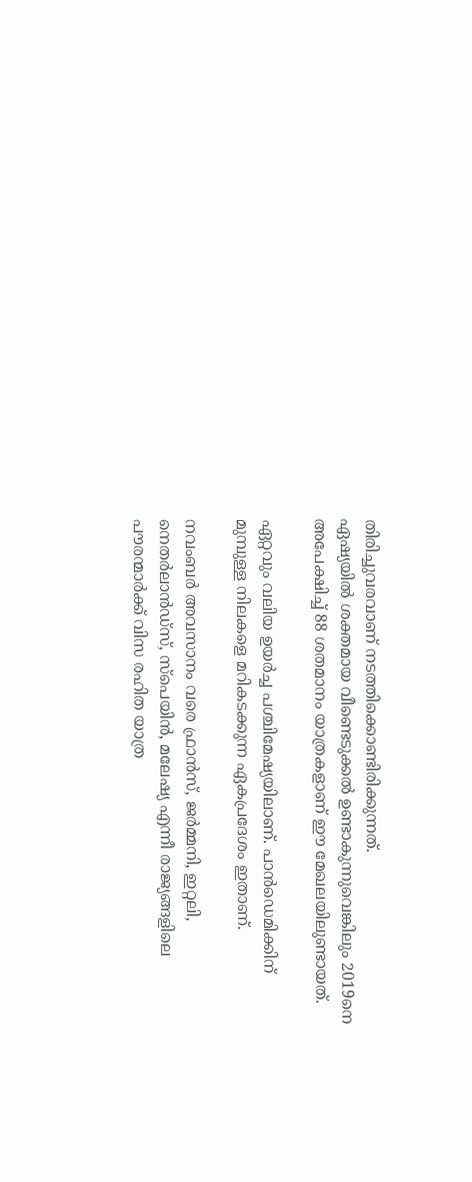തിരിച്ചുവരവാണ് നടത്തിക്കൊണ്ടിരിക്കുന്നത്.
ഏഷ്യയില്‍ ശക്തമായ വീണ്ടെടുക്കല്‍ ഉണ്ടാകുന്നുവെങ്കിലും 2019നെ അപേക്ഷിച്ച് 88 ശതമാനം യാത്രകളാണ് ഈ മേഖലയിലുണ്ടായത്.

ഏറ്റവും വലിയ ഉയര്‍ച്ച പശ്ചിമേഷ്യയിലാണ്. പാന്‍ഡെമിക്കിന് മുമ്പുള്ള നിലകളെ മറികടക്കുന്ന ഏകപ്രദേശം ഇതാണ്.

നവംബര്‍ അവസാനം വരെ ഫ്രാന്‍സ്, ജര്‍മ്മനി, ഇറ്റലി, നെതര്‍ലാന്‍ഡ്സ്, സ്‌പെയിന്‍, മലേഷ്യ എന്നീ രാജ്യങ്ങളിലെ പൗരന്മാര്‍ക്ക് വിസ രഹിത യാത്ര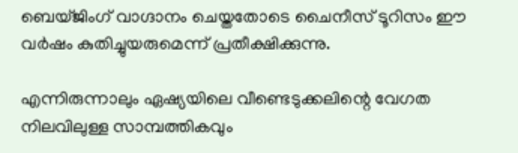ബെയ്ജിംഗ് വാഗ്ദാനം ചെയ്തതോടെ ചൈനീസ് ടൂറിസം ഈ വര്‍ഷം കുതിച്ചുയരുമെന്ന് പ്രതീക്ഷിക്കുന്നു.

എന്നിരുന്നാലും ഏഷ്യയിലെ വീണ്ടെടുക്കലിന്റെ വേഗത നിലവിലുള്ള സാമ്പത്തികവും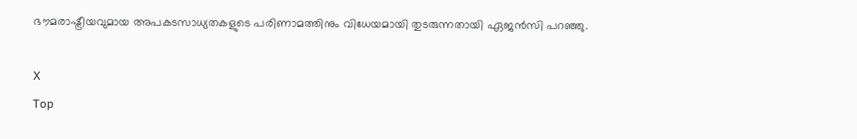ഭൗമരാഷ്ട്രീയവുമായ അപകടസാധ്യതകളുടെ പരിണാമത്തിനും വിധേയമായി തുടരുന്നതായി ഏജന്‍സി പറഞ്ഞു.

X
Top